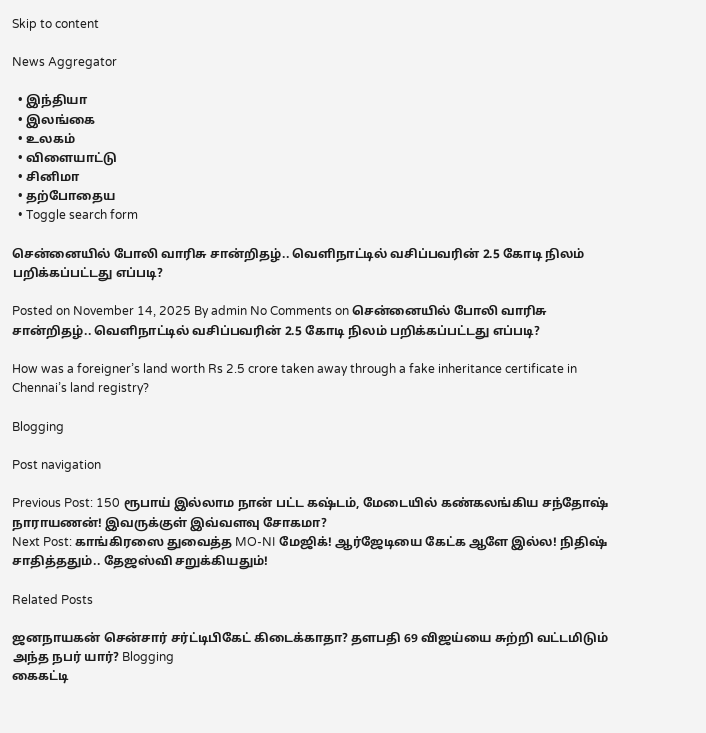Skip to content

News Aggregator

  • இந்தியா
  • இலங்கை
  • உலகம்
  • விளையாட்டு
  • சினிமா
  • தற்போதைய
  • Toggle search form

சென்னையில் போலி வாரிசு சான்றிதழ்.. வெளிநாட்டில் வசிப்பவரின் 2.5 கோடி நிலம் பறிக்கப்பட்டது எப்படி?

Posted on November 14, 2025 By admin No Comments on சென்னையில் போலி வாரிசு சான்றிதழ்.. வெளிநாட்டில் வசிப்பவரின் 2.5 கோடி நிலம் பறிக்கப்பட்டது எப்படி?

How was a foreigner’s land worth Rs 2.5 crore taken away through a fake inheritance certificate in Chennai’s land registry?

Blogging

Post navigation

Previous Post: 150 ரூபாய் இல்லாம நான் பட்ட கஷ்டம், மேடையில் கண்கலங்கிய சந்தோஷ் நாராயணன்! இவருக்குள் இவ்வளவு சோகமா?
Next Post: காங்கிரஸை துவைத்த MO-NI மேஜிக்! ஆர்ஜேடியை கேட்க ஆளே இல்ல! நிதிஷ் சாதித்ததும்.. தேஜஸ்வி சறுக்கியதும்!

Related Posts

ஜனநாயகன் சென்சார் சர்ட்டிபிகேட் கிடைக்காதா? தளபதி 69 விஜய்யை சுற்றி வட்டமிடும் அந்த நபர் யார்? Blogging
கைகட்டி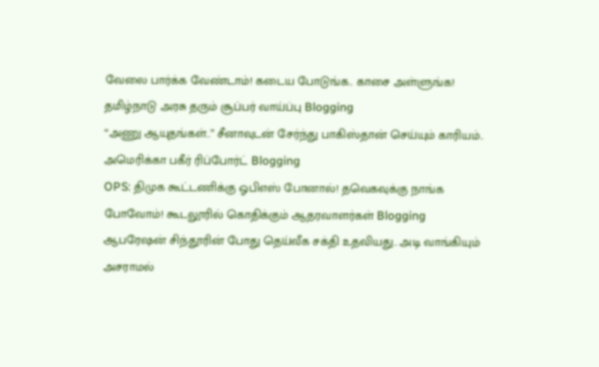வேலை பார்க்க வேண்டாம்! கடைய போடுங்க.. காசை அள்ளுங்க! தமிழ்நாடு அரசு தரும் சூப்பர் வாய்ப்பு Blogging
“அணு ஆயுதங்கள்..” சீனாவுடன் சேர்ந்து பாகிஸ்தான் செய்யும் காரியம்.. அமெரிக்கா பகீர் ரிப்போர்ட் Blogging
OPS: திமுக கூட்டணிக்கு ஓபிஎஸ் போனால்! தவெகவுக்கு நாங்க போவோம்! கூடலூரில் கொதிக்கும் ஆதரவாளர்கள் Blogging
ஆபரேஷன் சிந்தூரின் போது தெய்வீக சக்தி உதவியது.. அடி வாங்கியும் அசராமல்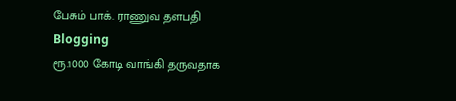பேசும் பாக். ராணுவ தளபதி Blogging
ரூ.1000 கோடி வாங்கி தருவதாக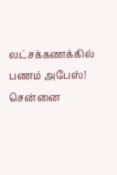லட்சக்கணக்கில் பணம் அபேஸ்! சென்னை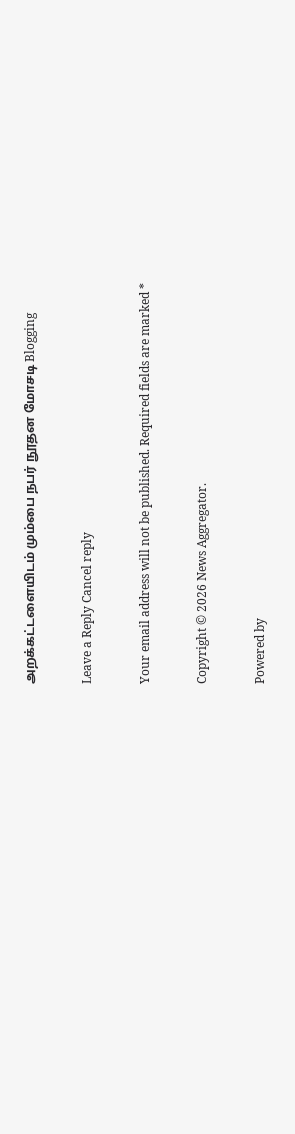அறக்கட்டளையிடம் மும்பை நபர் நூதன மோசடி Blogging

Leave a Reply Cancel reply

Your email address will not be published. Required fields are marked *

Copyright © 2026 News Aggregator.

Powered by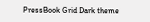PressBook Grid Dark theme